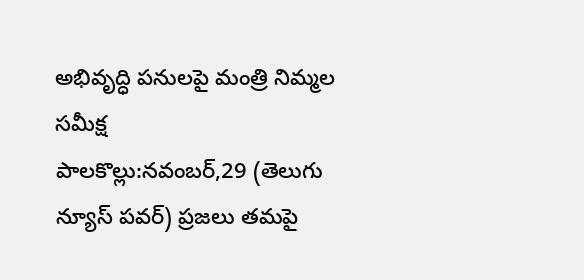అభివృద్ధి పనులపై మంత్రి నిమ్మల సమీక్ష
పాలకొల్లు:నవంబర్,29 (తెలుగు న్యూస్ పవర్) ప్రజలు తమపై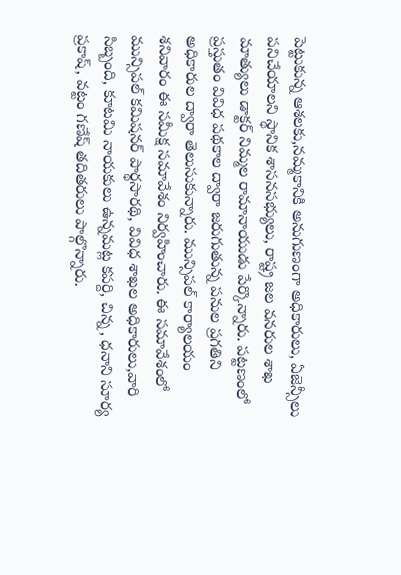పెట్టుకున్న ఆశలకు,నమ్మకానికి అనుగుణంగా అధికారులు, ఏజెన్సీలు పనిచేయాలని స్థానిక శాసనసభ్యులు, రాష్ట్ర జల వనరుల శాఖ మాత్యులు డాక్టర్ నిమ్మల రామానాయుడు పేర్కొన్నారు. పట్టణంలో ప్రస్తుతం వివిధ పథకాల ద్వారా జరుగుతున్న పనుల ప్రగతిని అధికారుల ద్వారా తెలుసుకున్నారు. మున్సిపల్ కార్యాలయం శనివారం ఈ సమీక్ష సమావేశం నిర్వహించారు. ఈ సమావేశంలో మున్సిపల్ కమిషనర్ పార్థసారథి, వివిధ శాఖల అధికారులు,వారి సిబ్బంది, కూటమి నాయకులు ఉన్నమట్ల కపర్ది, చిన్న, ధనాని సూర్య ప్రకాష్, వట్టం గణేష్ తదితరులు పాల్గొన్నారు.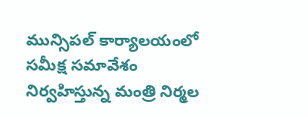మున్సిపల్ కార్యాలయంలో సమీక్ష సమావేశం నిర్వహిస్తున్న మంత్రి నిర్మల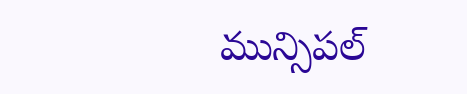మున్సిపల్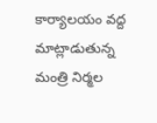కార్యాలయం వద్ద మాట్లాడుతున్న మంత్రి నిర్మల